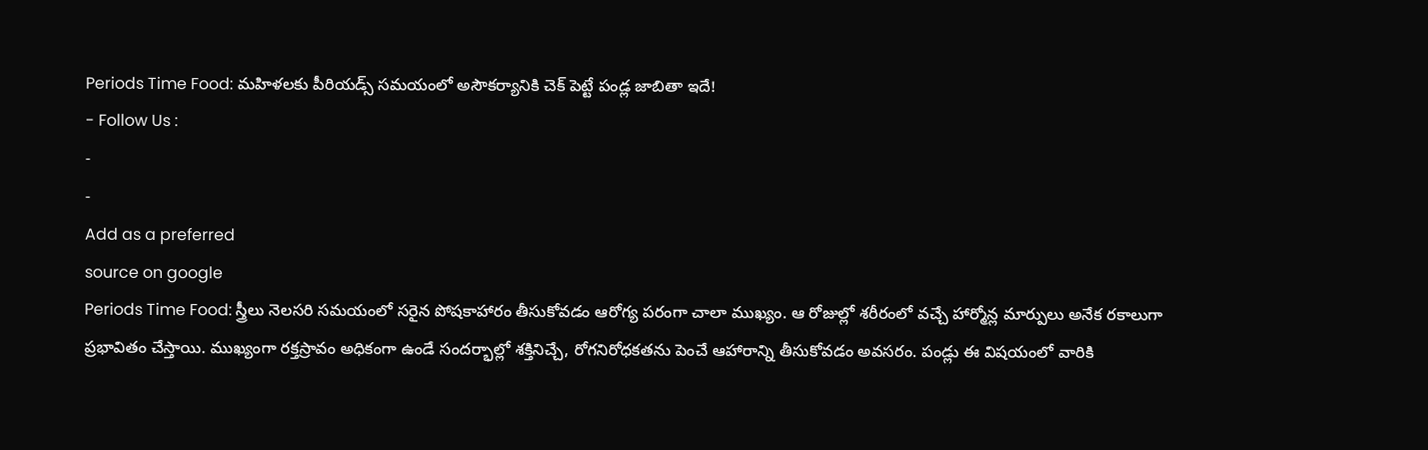Periods Time Food: మహిళలకు పీరియడ్స్ సమయంలో అసౌకర్యానికి చెక్ పెట్టే పండ్ల జాబితా ఇదే!
- Follow Us :
-
-
Add as a preferred
source on google
Periods Time Food: స్త్రీలు నెలసరి సమయంలో సరైన పోషకాహారం తీసుకోవడం ఆరోగ్య పరంగా చాలా ముఖ్యం. ఆ రోజుల్లో శరీరంలో వచ్చే హార్మోన్ల మార్పులు అనేక రకాలుగా ప్రభావితం చేస్తాయి. ముఖ్యంగా రక్తస్రావం అధికంగా ఉండే సందర్భాల్లో శక్తినిచ్చే, రోగనిరోధకతను పెంచే ఆహారాన్ని తీసుకోవడం అవసరం. పండ్లు ఈ విషయంలో వారికి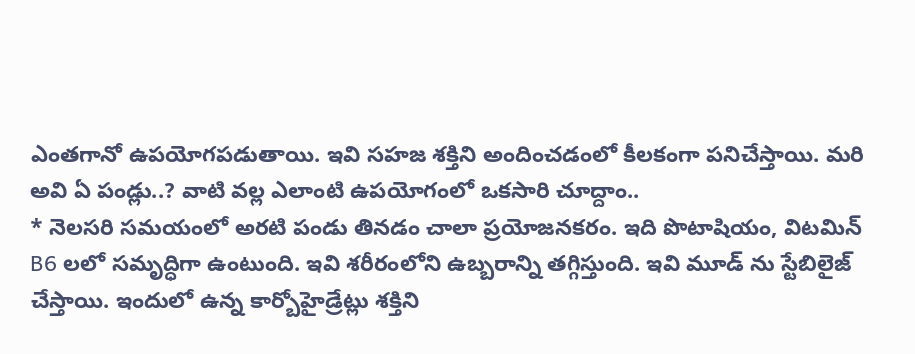ఎంతగానో ఉపయోగపడుతాయి. ఇవి సహజ శక్తిని అందించడంలో కీలకంగా పనిచేస్తాయి. మరి అవి ఏ పండ్లు..? వాటి వల్ల ఎలాంటి ఉపయోగంలో ఒకసారి చూద్దాం..
* నెలసరి సమయంలో అరటి పండు తినడం చాలా ప్రయోజనకరం. ఇది పొటాషియం, విటమిన్ B6 లలో సమృద్ధిగా ఉంటుంది. ఇవి శరీరంలోని ఉబ్బరాన్ని తగ్గిస్తుంది. ఇవి మూడ్ ను స్టేబిలైజ్ చేస్తాయి. ఇందులో ఉన్న కార్బోహైడ్రేట్లు శక్తిని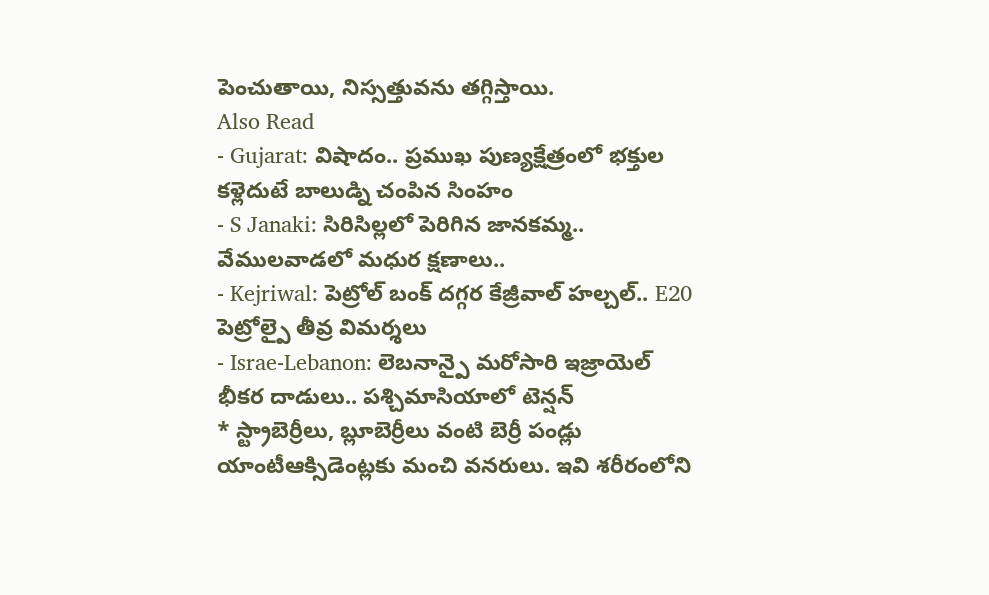పెంచుతాయి, నిస్సత్తువను తగ్గిస్తాయి.
Also Read
- Gujarat: విషాదం.. ప్రముఖ పుణ్యక్షేత్రంలో భక్తుల కళ్లెదుటే బాలుడ్ని చంపిన సింహం
- S Janaki: సిరిసిల్లలో పెరిగిన జానకమ్మ.. వేములవాడలో మధుర క్షణాలు..
- Kejriwal: పెట్రోల్ బంక్ దగ్గర కేజ్రీవాల్ హల్చల్.. E20 పెట్రోల్పై తీవ్ర విమర్శలు
- Israe-Lebanon: లెబనాన్పై మరోసారి ఇజ్రాయెల్ భీకర దాడులు.. పశ్చిమాసియాలో టెన్షన్
* స్ట్రాబెర్రీలు, బ్లూబెర్రీలు వంటి బెర్రీ పండ్లు యాంటీఆక్సిడెంట్లకు మంచి వనరులు. ఇవి శరీరంలోని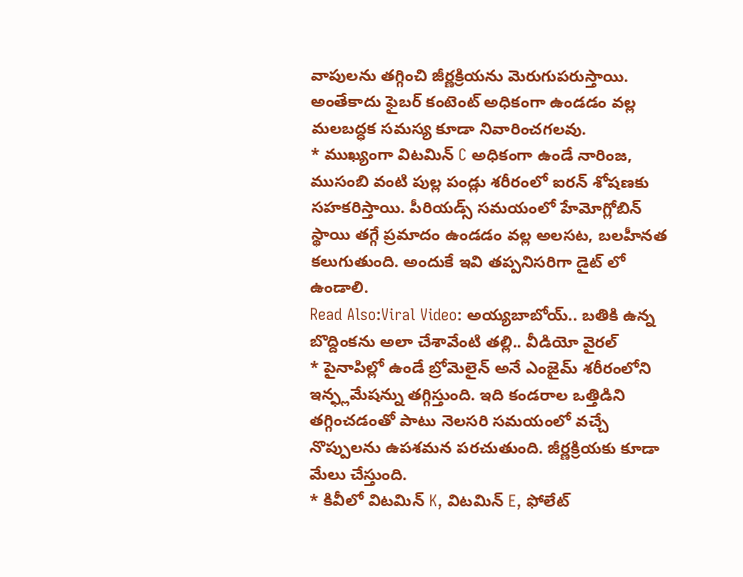వాపులను తగ్గించి జీర్ణక్రియను మెరుగుపరుస్తాయి. అంతేకాదు ఫైబర్ కంటెంట్ అధికంగా ఉండడం వల్ల మలబద్ధక సమస్య కూడా నివారించగలవు.
* ముఖ్యంగా విటమిన్ C అధికంగా ఉండే నారింజ, ముసంబి వంటి పుల్ల పండ్లు శరీరంలో ఐరన్ శోషణకు సహకరిస్తాయి. పీరియడ్స్ సమయంలో హేమోగ్లోబిన్ స్థాయి తగ్గే ప్రమాదం ఉండడం వల్ల అలసట, బలహీనత కలుగుతుంది. అందుకే ఇవి తప్పనిసరిగా డైట్ లో ఉండాలి.
Read Also:Viral Video: అయ్యబాబోయ్.. బతికి ఉన్న బొద్దింకను అలా చేశావేంటి తల్లి.. వీడియో వైరల్
* పైనాపిల్లో ఉండే బ్రోమెలైన్ అనే ఎంజైమ్ శరీరంలోని ఇన్ఫ్లమేషన్ను తగ్గిస్తుంది. ఇది కండరాల ఒత్తిడిని తగ్గించడంతో పాటు నెలసరి సమయంలో వచ్చే నొప్పులను ఉపశమన పరచుతుంది. జీర్ణక్రియకు కూడా మేలు చేస్తుంది.
* కివీలో విటమిన్ K, విటమిన్ E, ఫోలేట్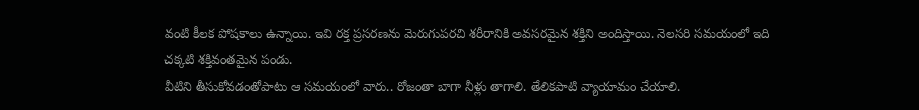వంటి కీలక పోషకాలు ఉన్నాయి. ఇవి రక్త ప్రసరణను మెరుగుపరచి శరీరానికి అవసరమైన శక్తిని అందిస్తాయి. నెలసరి సమయంలో ఇది చక్కటి శక్తివంతమైన పండు.
వీటిని తీసుకోవడంతోపాటు ఆ సమయంలో వారు.. రోజంతా బాగా నీళ్లు తాగాలి. తేలికపాటి వ్యాయామం చేయాలి.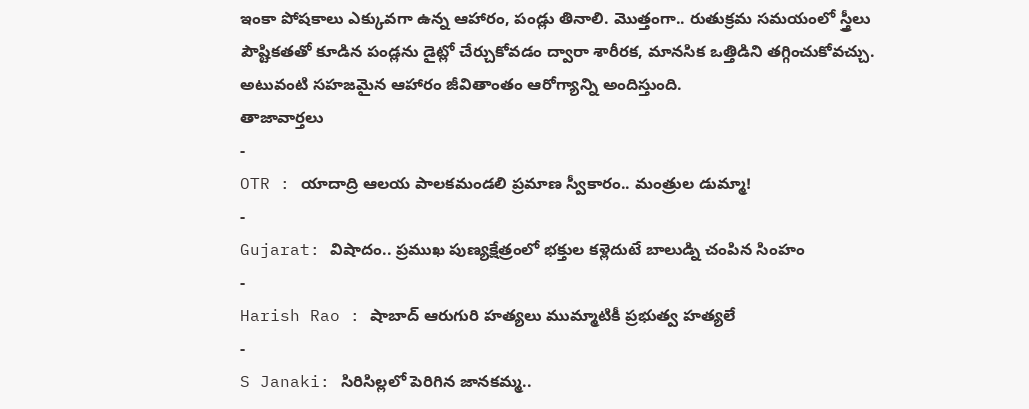ఇంకా పోషకాలు ఎక్కువగా ఉన్న ఆహారం, పండ్లు తినాలి. మొత్తంగా.. రుతుక్రమ సమయంలో స్త్రీలు పౌష్టికతతో కూడిన పండ్లను డైట్లో చేర్చుకోవడం ద్వారా శారీరక, మానసిక ఒత్తిడిని తగ్గించుకోవచ్చు. అటువంటి సహజమైన ఆహారం జీవితాంతం ఆరోగ్యాన్ని అందిస్తుంది.
తాజావార్తలు
-
OTR : యాదాద్రి ఆలయ పాలకమండలి ప్రమాణ స్వీకారం.. మంత్రుల డుమ్మా!
-
Gujarat: విషాదం.. ప్రముఖ పుణ్యక్షేత్రంలో భక్తుల కళ్లెదుటే బాలుడ్ని చంపిన సింహం
-
Harish Rao : షాబాద్ ఆరుగురి హత్యలు ముమ్మాటికీ ప్రభుత్వ హత్యలే
-
S Janaki: సిరిసిల్లలో పెరిగిన జానకమ్మ..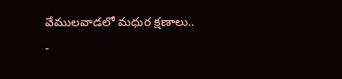వేములవాడలో మధుర క్షణాలు..
-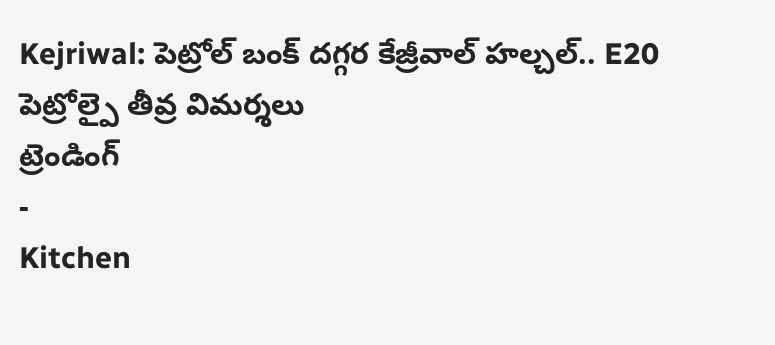Kejriwal: పెట్రోల్ బంక్ దగ్గర కేజ్రీవాల్ హల్చల్.. E20 పెట్రోల్పై తీవ్ర విమర్శలు
ట్రెండింగ్
-
Kitchen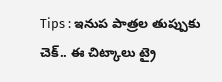Tips : ఇనుప పాత్రల తుప్పుకు చెక్.. ఈ చిట్కాలు ట్రై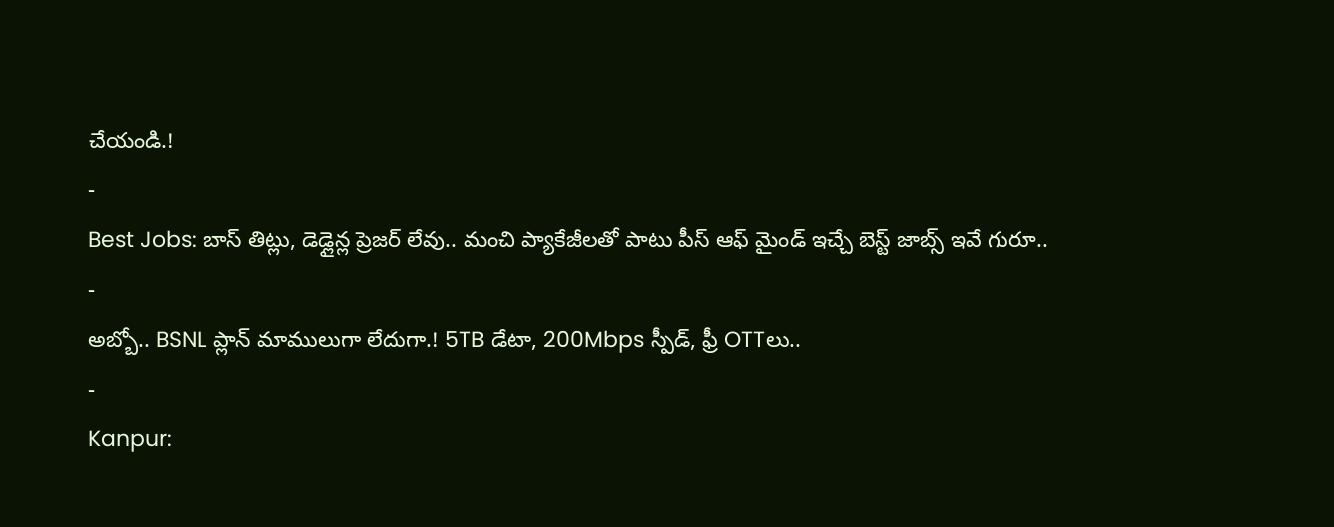చేయండి.!
-
Best Jobs: బాస్ తిట్లు, డెడ్లైన్ల ప్రెజర్ లేవు.. మంచి ప్యాకేజీలతో పాటు పీస్ ఆఫ్ మైండ్ ఇచ్చే బెస్ట్ జాబ్స్ ఇవే గురూ..
-
అబ్బో.. BSNL ప్లాన్ మాములుగా లేదుగా.! 5TB డేటా, 200Mbps స్పీడ్, ఫ్రీ OTTలు..
-
Kanpur: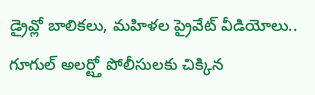డ్రైవ్లో బాలికలు, మహిళల ప్రైవేట్ వీడియోలు.. గూగుల్ అలర్ట్తో పోలీసులకు చిక్కిన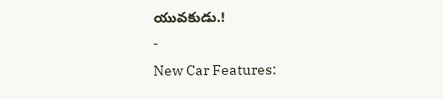యువకుడు.!
-
New Car Features: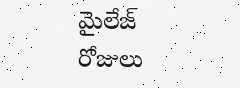మైలేజ్ రోజులు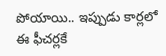పోయాయి.. ఇప్పుడు కార్లలో ఈ ఫీచర్లకే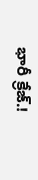భారీ క్రేజ్.!